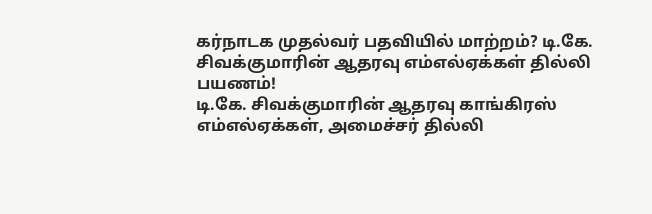கர்நாடக முதல்வர் பதவியில் மாற்றம்? டி.கே. சிவக்குமாரின் ஆதரவு எம்எல்ஏக்கள் தில்லி பயணம்!
டி.கே. சிவக்குமாரின் ஆதரவு காங்கிரஸ் எம்எல்ஏக்கள், அமைச்சர் தில்லி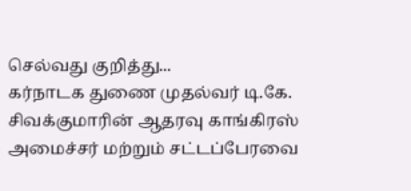செல்வது குறித்து...
கர்நாடக துணை முதல்வர் டி.கே. சிவக்குமாரின் ஆதரவு காங்கிரஸ் அமைச்சர் மற்றும் சட்டப்பேரவை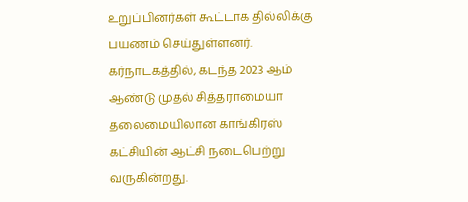உறுப்பினர்கள் கூட்டாக தில்லிக்கு பயணம் செய்துள்ளனர்.
கர்நாடகத்தில், கடந்த 2023 ஆம் ஆண்டு முதல் சித்தராமையா தலைமையிலான காங்கிரஸ் கட்சியின் ஆட்சி நடைபெற்று வருகின்றது.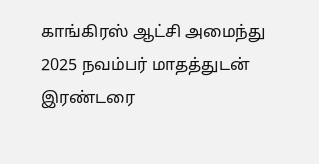காங்கிரஸ் ஆட்சி அமைந்து 2025 நவம்பர் மாதத்துடன் இரண்டரை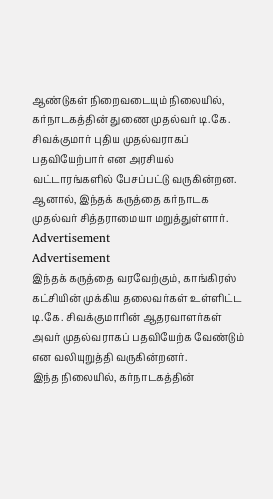ஆண்டுகள் நிறைவடையும் நிலையில், கர்நாடகத்தின் துணை முதல்வர் டி.கே. சிவக்குமார் புதிய முதல்வராகப் பதவியேற்பார் என அரசியல் வட்டாரங்களில் பேசப்பட்டு வருகின்றன. ஆனால், இந்தக் கருத்தை கர்நாடக முதல்வர் சித்தராமையா மறுத்துள்ளார்.
Advertisement
Advertisement
இந்தக் கருத்தை வரவேற்கும், காங்கிரஸ் கட்சியின் முக்கிய தலைவர்கள் உள்ளிட்ட டி.கே. சிவக்குமாரின் ஆதரவாளர்கள் அவர் முதல்வராகப் பதவியேற்க வேண்டும் என வலியுறுத்தி வருகின்றனர்.
இந்த நிலையில், கர்நாடகத்தின்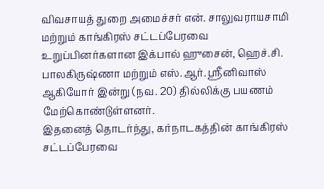விவசாயத் துறை அமைச்சர் என். சாலுவராயசாமி மற்றும் காங்கிரஸ் சட்டப்பேரவை உறுப்பினர்களான இக்பால் ஹுசைன், ஹெச்.சி. பாலகிருஷ்ணா மற்றும் எஸ்.ஆர். ஸ்ரீனிவாஸ் ஆகியோர் இன்று (நவ. 20) தில்லிக்கு பயணம் மேற்கொண்டுள்ளனர்.
இதனைத் தொடர்ந்து, கர்நாடகத்தின் காங்கிரஸ் சட்டப்பேரவை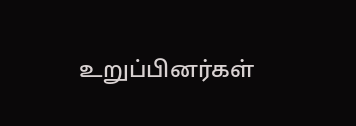உறுப்பினர்கள்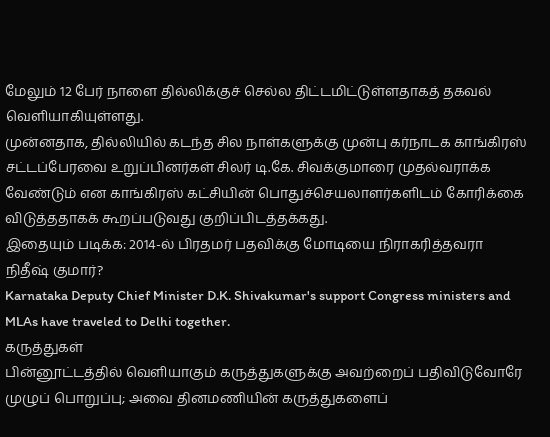மேலும் 12 பேர் நாளை தில்லிக்குச் செல்ல திட்டமிட்டுள்ளதாகத் தகவல் வெளியாகியுள்ளது.
முன்னதாக, தில்லியில் கடந்த சில நாள்களுக்கு முன்பு கர்நாடக காங்கிரஸ் சட்டப்பேரவை உறுப்பினர்கள் சிலர் டி.கே. சிவக்குமாரை முதல்வராக்க வேண்டும் என காங்கிரஸ் கட்சியின் பொதுச்செயலாளர்களிடம் கோரிக்கை விடுத்ததாகக் கூறப்படுவது குறிப்பிடத்தக்கது.
இதையும் படிக்க: 2014-ல் பிரதமர் பதவிக்கு மோடியை நிராகரித்தவரா நிதீஷ் குமார்?
Karnataka Deputy Chief Minister D.K. Shivakumar's support Congress ministers and MLAs have traveled to Delhi together.
கருத்துகள்
பின்னூட்டத்தில் வெளியாகும் கருத்துகளுக்கு அவற்றைப் பதிவிடுவோரே முழுப் பொறுப்பு; அவை தினமணியின் கருத்துகளைப்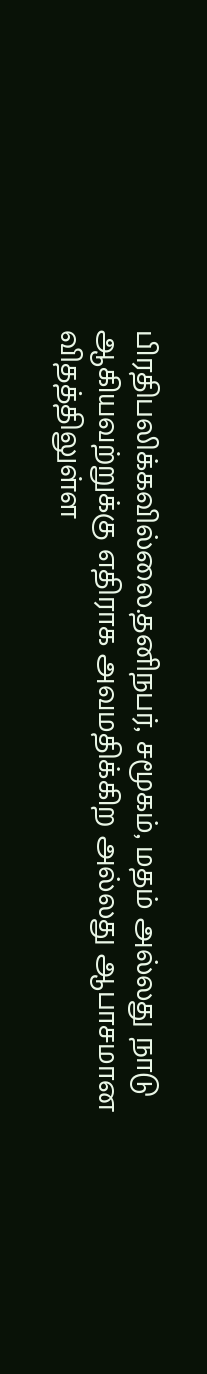பிரதிபலிக்கவில்லை.தனிநபர், சமூகம், மதம் அல்லது நாடு ஆகியவற்றுக்கு எதிராக அவமதிக்கிற அல்லது ஆபாசமான விதத்திலுள்ள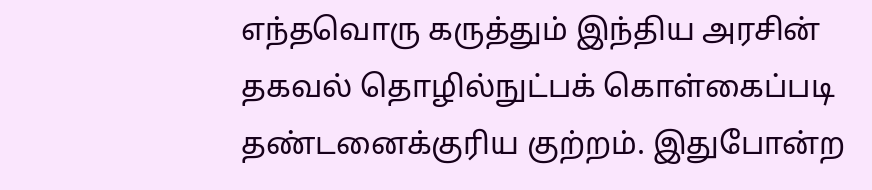எந்தவொரு கருத்தும் இந்திய அரசின் தகவல் தொழில்நுட்பக் கொள்கைப்படி தண்டனைக்குரிய குற்றம். இதுபோன்ற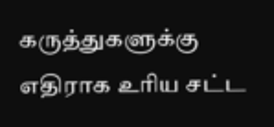கருத்துகளுக்கு எதிராக உரிய சட்ட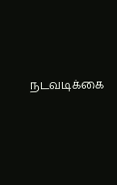நடவடிக்கை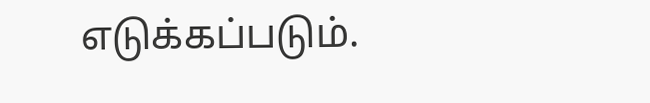எடுக்கப்படும்.